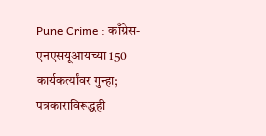Pune Crime : काँग्रेस-एनएसयूआयच्या 150 कार्यकर्त्यांवर गुन्हा; पत्रकाराविरूद्धही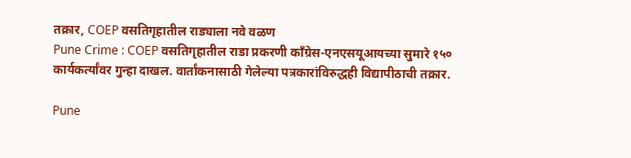तक्रार, COEP वसतिगृहातील राड्याला नवे वळण
Pune Crime : COEP वसतिगृहातील राडा प्रकरणी काँग्रेस-एनएसयूआयच्या सुमारे १५० कार्यकर्त्यांवर गुन्हा दाखल. वार्तांकनासाठी गेलेल्या पत्रकारांविरुद्धही विद्यापीठाची तक्रार.

Pune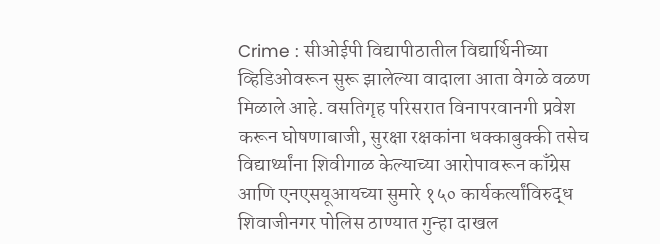Crime : सीओईपी विद्यापीठातील विद्यार्थिनीच्या व्हिडिओवरून सुरू झालेल्या वादाला आता वेगळे वळण मिळाले आहे. वसतिगृह परिसरात विनापरवानगी प्रवेश करून घोषणाबाजी, सुरक्षा रक्षकांना धक्काबुक्की तसेच विद्यार्थ्यांना शिवीगाळ केल्याच्या आरोपावरून काँग्रेस आणि एनएसयूआयच्या सुमारे १५० कार्यकर्त्यांविरुद्ध शिवाजीनगर पोलिस ठाण्यात गुन्हा दाखल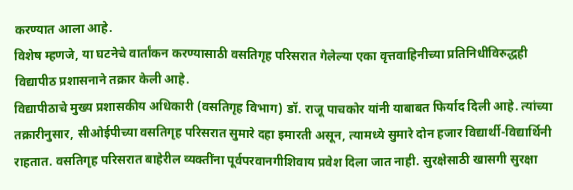करण्यात आला आहे.
विशेष म्हणजे, या घटनेचे वार्तांकन करण्यासाठी वसतिगृह परिसरात गेलेल्या एका वृत्तवाहिनीच्या प्रतिनिधींविरुद्धही विद्यापीठ प्रशासनाने तक्रार केली आहे.
विद्यापीठाचे मुख्य प्रशासकीय अधिकारी (वसतिगृह विभाग) डॉ. राजू पाचकोर यांनी याबाबत फिर्याद दिली आहे. त्यांच्या तक्रारीनुसार, सीओईपीच्या वसतिगृह परिसरात सुमारे दहा इमारती असून, त्यामध्ये सुमारे दोन हजार विद्यार्थी-विद्यार्थिनी राहतात. वसतिगृह परिसरात बाहेरील व्यक्तींना पूर्वपरवानगीशिवाय प्रवेश दिला जात नाही. सुरक्षेसाठी खासगी सुरक्षा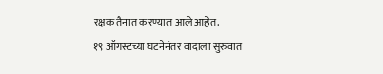रक्षक तैनात करण्यात आले आहेत.
१९ ऑगस्टच्या घटनेनंतर वादाला सुरुवात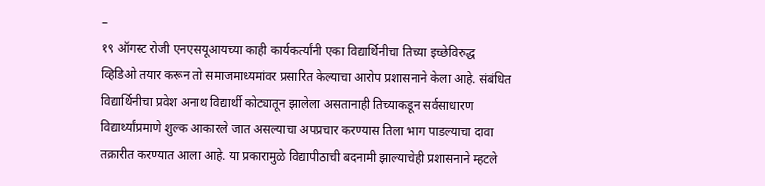–
१९ ऑगस्ट रोजी एनएसयूआयच्या काही कार्यकर्त्यांनी एका विद्यार्थिनीचा तिच्या इच्छेविरुद्ध व्हिडिओ तयार करून तो समाजमाध्यमांवर प्रसारित केल्याचा आरोप प्रशासनाने केला आहे. संबंधित विद्यार्थिनीचा प्रवेश अनाथ विद्यार्थी कोट्यातून झालेला असतानाही तिच्याकडून सर्वसाधारण विद्यार्थ्यांप्रमाणे शुल्क आकारले जात असल्याचा अपप्रचार करण्यास तिला भाग पाडल्याचा दावा तक्रारीत करण्यात आला आहे. या प्रकारामुळे विद्यापीठाची बदनामी झाल्याचेही प्रशासनाने म्हटले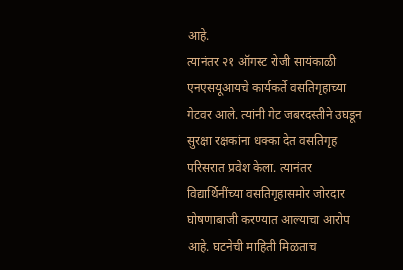आहे.
त्यानंतर २१ ऑगस्ट रोजी सायंकाळी एनएसयूआयचे कार्यकर्ते वसतिगृहाच्या गेटवर आले. त्यांनी गेट जबरदस्तीने उघडून सुरक्षा रक्षकांना धक्का देत वसतिगृह परिसरात प्रवेश केला. त्यानंतर विद्यार्थिनींच्या वसतिगृहासमोर जोरदार घोषणाबाजी करण्यात आल्याचा आरोप आहे. घटनेची माहिती मिळताच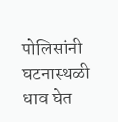पोलिसांनी घटनास्थळी धाव घेत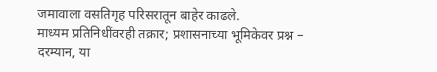जमावाला वसतिगृह परिसरातून बाहेर काढले.
माध्यम प्रतिनिधींवरही तक्रार; प्रशासनाच्या भूमिकेवर प्रश्न –
दरम्यान, या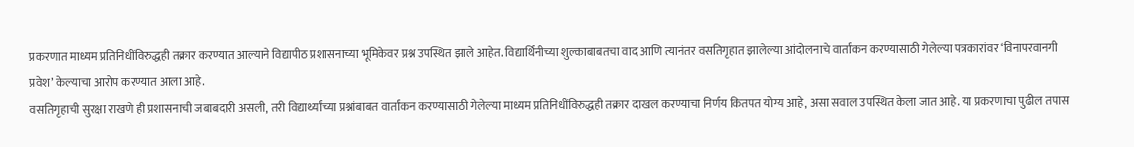प्रकरणात माध्यम प्रतिनिधींविरुद्धही तक्रार करण्यात आल्याने विद्यापीठ प्रशासनाच्या भूमिकेवर प्रश्न उपस्थित झाले आहेत. विद्यार्थिनीच्या शुल्काबाबतचा वाद आणि त्यानंतर वसतिगृहात झालेल्या आंदोलनाचे वार्तांकन करण्यासाठी गेलेल्या पत्रकारांवर ‘विनापरवानगी प्रवेश’ केल्याचा आरोप करण्यात आला आहे.
वसतिगृहाची सुरक्षा राखणे ही प्रशासनाची जबाबदारी असली, तरी विद्यार्थ्यांच्या प्रश्नांबाबत वार्तांकन करण्यासाठी गेलेल्या माध्यम प्रतिनिधींविरुद्धही तक्रार दाखल करण्याचा निर्णय कितपत योग्य आहे, असा सवाल उपस्थित केला जात आहे. या प्रकरणाचा पुढील तपास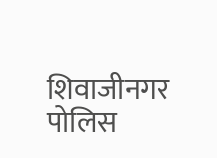शिवाजीनगर पोलिस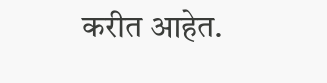करीत आहेत.